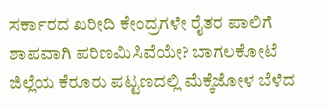ಸರ್ಕಾರದ ಖರೀದಿ ಕೇಂದ್ರಗಳೇ ರೈತರ ಪಾಲಿಗೆ ಶಾಪವಾಗಿ ಪರಿಣಮಿಸಿವೆಯೇ? ಬಾಗಲಕೋಟೆ ಜಿಲ್ಲೆಯ ಕೆರೂರು ಪಟ್ಟಣದಲ್ಲಿ ಮೆಕ್ಕೆಜೋಳ ಬೆಳೆದ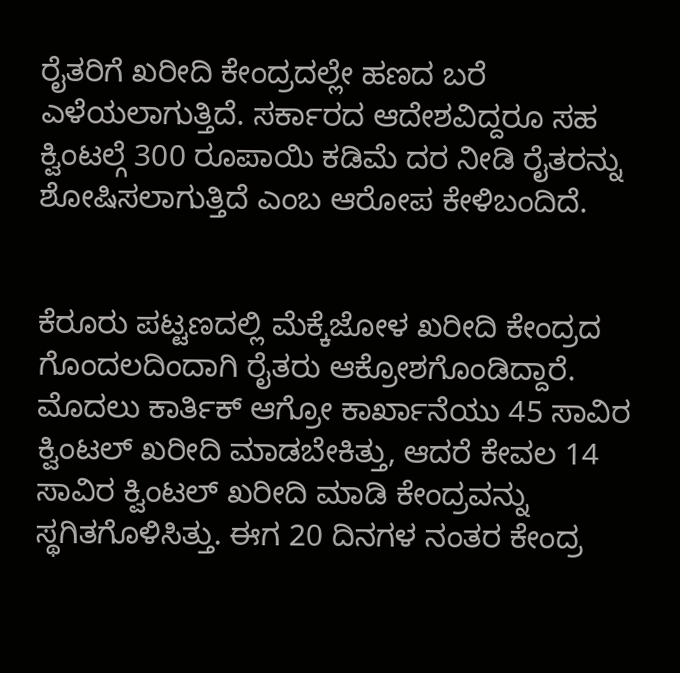ರೈತರಿಗೆ ಖರೀದಿ ಕೇಂದ್ರದಲ್ಲೇ ಹಣದ ಬರೆ ಎಳೆಯಲಾಗುತ್ತಿದೆ. ಸರ್ಕಾರದ ಆದೇಶವಿದ್ದರೂ ಸಹ ಕ್ವಿಂಟಲ್ಗೆ 300 ರೂಪಾಯಿ ಕಡಿಮೆ ದರ ನೀಡಿ ರೈತರನ್ನು ಶೋಷಿಸಲಾಗುತ್ತಿದೆ ಎಂಬ ಆರೋಪ ಕೇಳಿಬಂದಿದೆ.


ಕೆರೂರು ಪಟ್ಟಣದಲ್ಲಿ ಮೆಕ್ಕೆಜೋಳ ಖರೀದಿ ಕೇಂದ್ರದ ಗೊಂದಲದಿಂದಾಗಿ ರೈತರು ಆಕ್ರೋಶಗೊಂಡಿದ್ದಾರೆ. ಮೊದಲು ಕಾರ್ತಿಕ್ ಆಗ್ರೋ ಕಾರ್ಖಾನೆಯು 45 ಸಾವಿರ ಕ್ವಿಂಟಲ್ ಖರೀದಿ ಮಾಡಬೇಕಿತ್ತು, ಆದರೆ ಕೇವಲ 14 ಸಾವಿರ ಕ್ವಿಂಟಲ್ ಖರೀದಿ ಮಾಡಿ ಕೇಂದ್ರವನ್ನು ಸ್ಥಗಿತಗೊಳಿಸಿತ್ತು. ಈಗ 20 ದಿನಗಳ ನಂತರ ಕೇಂದ್ರ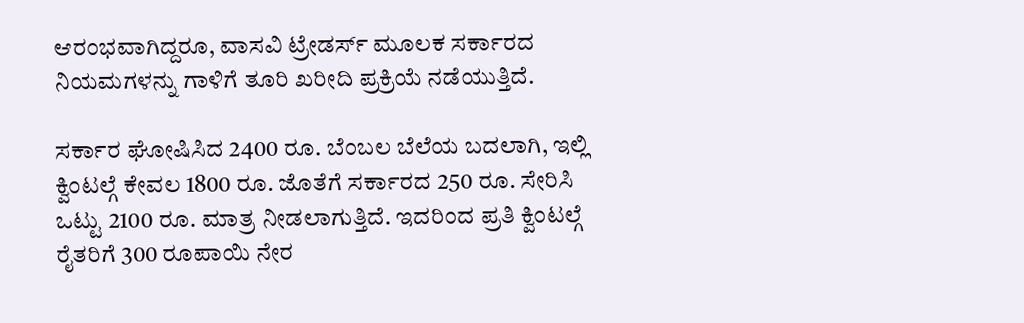ಆರಂಭವಾಗಿದ್ದರೂ, ವಾಸವಿ ಟ್ರೇಡರ್ಸ್ ಮೂಲಕ ಸರ್ಕಾರದ ನಿಯಮಗಳನ್ನು ಗಾಳಿಗೆ ತೂರಿ ಖರೀದಿ ಪ್ರಕ್ರಿಯೆ ನಡೆಯುತ್ತಿದೆ.

ಸರ್ಕಾರ ಘೋಷಿಸಿದ 2400 ರೂ. ಬೆಂಬಲ ಬೆಲೆಯ ಬದಲಾಗಿ, ಇಲ್ಲಿ ಕ್ವಿಂಟಲ್ಗೆ ಕೇವಲ 1800 ರೂ. ಜೊತೆಗೆ ಸರ್ಕಾರದ 250 ರೂ. ಸೇರಿಸಿ ಒಟ್ಟು 2100 ರೂ. ಮಾತ್ರ ನೀಡಲಾಗುತ್ತಿದೆ. ಇದರಿಂದ ಪ್ರತಿ ಕ್ವಿಂಟಲ್ಗೆ ರೈತರಿಗೆ 300 ರೂಪಾಯಿ ನೇರ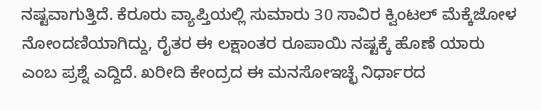ನಷ್ಟವಾಗುತ್ತಿದೆ. ಕೆರೂರು ವ್ಯಾಪ್ತಿಯಲ್ಲಿ ಸುಮಾರು 30 ಸಾವಿರ ಕ್ವಿಂಟಲ್ ಮೆಕ್ಕೆಜೋಳ ನೋಂದಣಿಯಾಗಿದ್ದು, ರೈತರ ಈ ಲಕ್ಷಾಂತರ ರೂಪಾಯಿ ನಷ್ಟಕ್ಕೆ ಹೊಣೆ ಯಾರು ಎಂಬ ಪ್ರಶ್ನೆ ಎದ್ದಿದೆ. ಖರೀದಿ ಕೇಂದ್ರದ ಈ ಮನಸೋಇಚ್ಛೆ ನಿರ್ಧಾರದ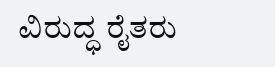ವಿರುದ್ಧ ರೈತರು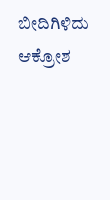ಬೀದಿಗಿಳಿದು ಆಕ್ರೋಶ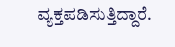ವ್ಯಕ್ತಪಡಿಸುತ್ತಿದ್ದಾರೆ.